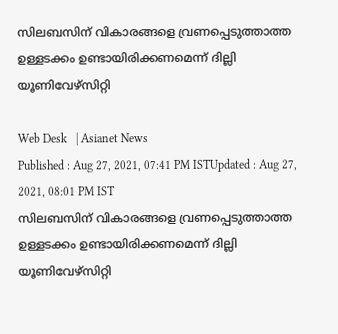സിലബസിന് വികാരങ്ങളെ വ്രണപ്പെടുത്താത്ത ഉള്ളടക്കം ഉണ്ടായിരിക്കണമെന്ന് ദില്ലി യൂണിവേഴ്സിറ്റി

Web Desk   | Asianet News
Published : Aug 27, 2021, 07:41 PM ISTUpdated : Aug 27, 2021, 08:01 PM IST
സിലബസിന് വികാരങ്ങളെ വ്രണപ്പെടുത്താത്ത ഉള്ളടക്കം ഉണ്ടായിരിക്കണമെന്ന് ദില്ലി യൂണിവേഴ്സിറ്റി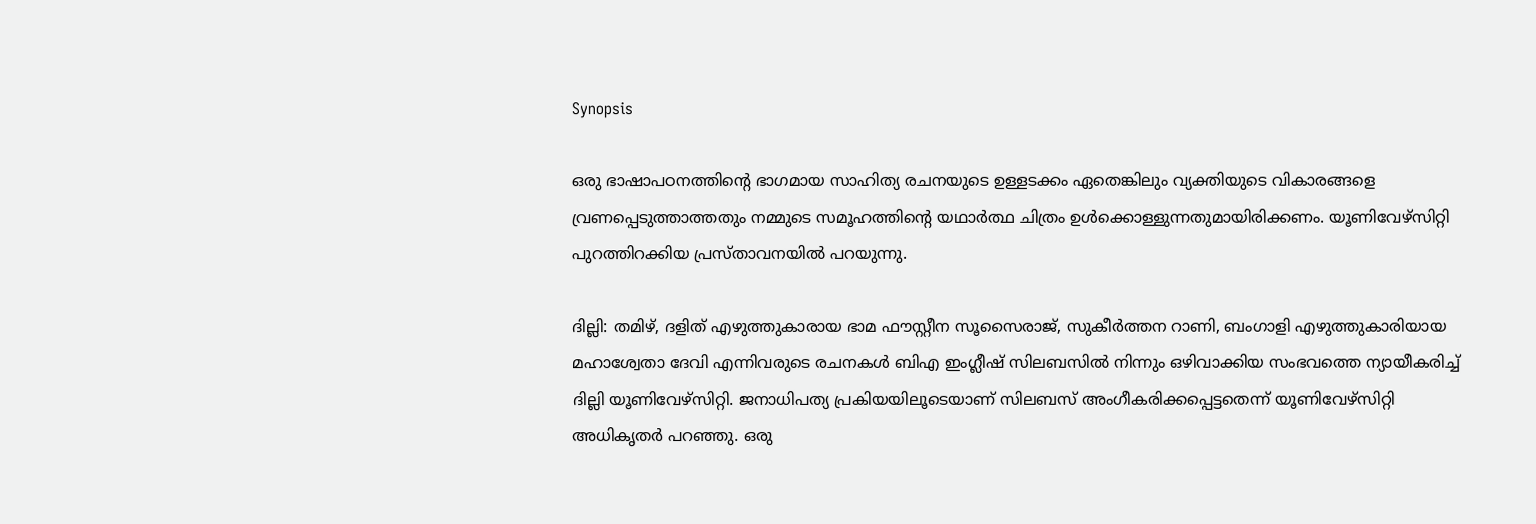Synopsis

ഒരു ഭാഷാപഠനത്തിന്റെ ഭാഗമായ സാഹിത്യ രചനയുടെ ഉള്ളടക്കം ഏതെങ്കിലും വ്യക്തിയുടെ വികാരങ്ങളെ വ്രണപ്പെടുത്താത്തതും നമ്മുടെ സമൂഹത്തിന്റെ യഥാർത്ഥ ചിത്രം ഉൾക്കൊള്ളുന്നതുമായിരിക്കണം. യൂണിവേഴ്സിറ്റി പുറത്തിറക്കിയ പ്രസ്താവനയിൽ പറയുന്നു.

ദില്ലി: തമിഴ്, ദളിത് എഴുത്തുകാരായ ഭാമ ഫൗസ്റ്റീന സൂസൈരാജ്, സുകീർത്തന റാണി, ബംഗാളി എഴുത്തുകാരിയായ മഹാശ്വേതാ ദേവി എന്നിവരുടെ രചനകൾ ബിഎ ഇംഗ്ലീഷ് സിലബസിൽ നിന്നും ഒഴിവാക്കിയ സംഭവത്തെ ന്യായീകരിച്ച് ദില്ലി യൂണിവേഴ്സിറ്റി. ജനാധിപത്യ പ്രകിയയിലൂടെയാണ് സിലബസ് അംഗീകരിക്കപ്പെട്ടതെന്ന് യൂണിവേഴ്സിറ്റി അധികൃതർ പറഞ്ഞു. ഒരു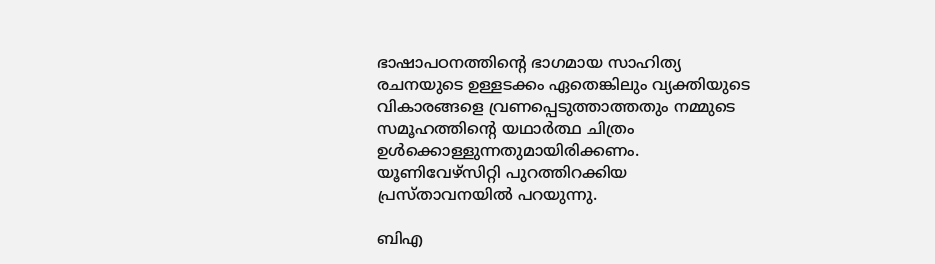ഭാഷാപഠനത്തിന്റെ ഭാഗമായ സാഹിത്യ രചനയുടെ ഉള്ളടക്കം ഏതെങ്കിലും വ്യക്തിയുടെ വികാരങ്ങളെ വ്രണപ്പെടുത്താത്തതും നമ്മുടെ സമൂഹത്തിന്റെ യഥാർത്ഥ ചിത്രം ഉൾക്കൊള്ളുന്നതുമായിരിക്കണം. യൂണിവേഴ്സിറ്റി പുറത്തിറക്കിയ പ്രസ്താവനയിൽ പറയുന്നു.

ബിഎ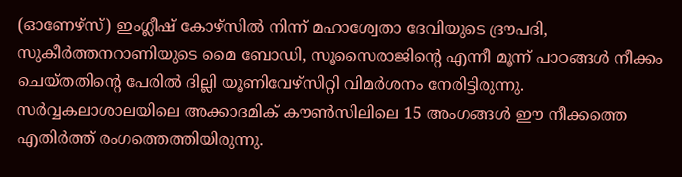(ഓണേഴ്സ്) ഇംഗ്ലീഷ് കോഴ്സിൽ നിന്ന് മഹാശ്വേതാ ദേവിയുടെ ദ്രൗപദി, സുകീർത്തനറാണിയുടെ മൈ ബോഡി, സൂസൈരാജിന്റെ എന്നീ മൂന്ന് പാഠങ്ങൾ നീക്കം ചെയ്തതിന്റെ പേരിൽ ദില്ലി യൂണിവേഴ്സിറ്റി വിമർശനം നേരിട്ടിരുന്നു. സർവ്വകലാശാലയിലെ അക്കാദമിക് കൗൺസിലിലെ 15 അംഗങ്ങൾ ഈ നീക്കത്തെ എതിർത്ത് രംഗത്തെത്തിയിരുന്നു.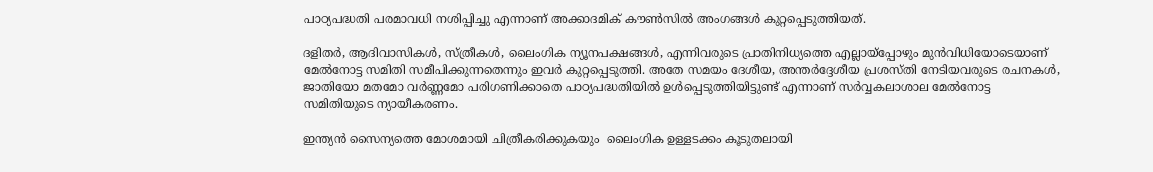പാഠ്യപദ്ധതി പരമാവധി നശിപ്പിച്ചു എന്നാണ് അക്കാദമിക് കൗൺസിൽ അംഗങ്ങൾ കുറ്റപ്പെടുത്തിയത്.

ദളിതർ, ആദിവാസികൾ, സ്ത്രീകൾ, ലൈംഗിക ന്യൂനപക്ഷങ്ങൾ, എന്നിവരുടെ പ്രാതിനിധ്യത്തെ എല്ലായ്പ്പോഴും മുൻവിധിയോടെയാണ് മേൽനോട്ട സമിതി സമീപിക്കുന്നതെന്നും ഇവർ കുറ്റപ്പെടുത്തി. അതേ സമയം ദേശീയ, അന്തർദ്ദേശീയ പ്രശസ്തി നേടിയവരുടെ രചനകൾ, ജാതിയോ മതമോ വർണ്ണമോ പരിഗണിക്കാതെ പാഠ്യപദ്ധതിയിൽ ഉൾപ്പെടുത്തിയിട്ടുണ്ട് എന്നാണ് സർവ്വകലാശാല മേൽനോട്ട സമിതിയുടെ ന്യായീകരണം.

ഇന്ത്യൻ സൈന്യത്തെ മോശമായി ചിത്രീകരിക്കുകയും  ലൈംഗിക ഉള്ളടക്കം കൂടുതലായി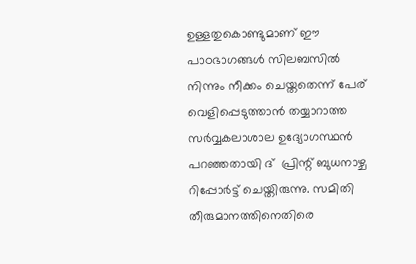ഉള്ളതുകൊണ്ടുമാണ് ഈ പാഠഭാഗങ്ങൾ സിലബസിൽ നിന്നും നീക്കം ചെയ്തതെന്ന് പേര് വെളിപ്പെടുത്താൻ തയ്യാറാത്ത സർവ്വകലാശാല ഉദ്യോഗസ്ഥൻ പറഞ്ഞതായി ദ്  പ്രിന്റ് ബുധനാഴ്ച റിപ്പോർട്ട് ചെയ്തിരുന്നു. സമിതി തീരുമാനത്തിനെതിരെ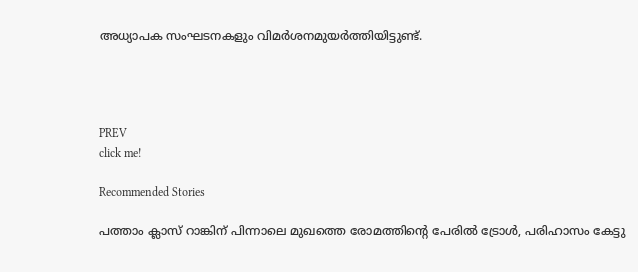അധ്യാപക സംഘടനകളും വിമർശനമുയർത്തിയിട്ടുണ്ട്.




PREV
click me!

Recommended Stories

പത്താം ക്ലാസ് റാങ്കിന് പിന്നാലെ മുഖത്തെ രോമത്തിന്റെ പേരിൽ ട്രോൾ, പരിഹാസം കേട്ടു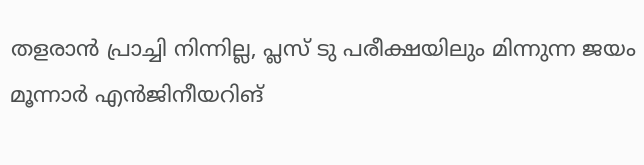തളരാൻ പ്രാച്ചി നിന്നില്ല, പ്ലസ് ടു പരീക്ഷയിലും മിന്നുന്ന ജയം
മൂന്നാർ എൻജിനീയറിങ്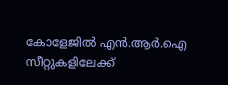കോളേജിൽ എൻ.ആർ.ഐ സീറ്റുകളിലേക്ക്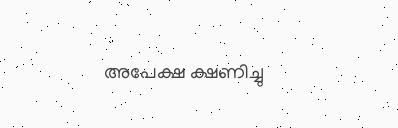അപേക്ഷ ക്ഷണിച്ചു